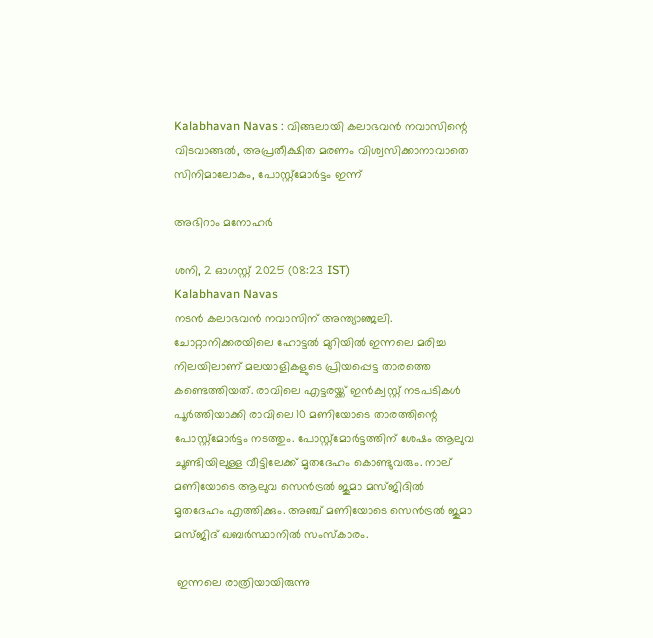Kalabhavan Navas : വിങ്ങലായി കലാഭവന്‍ നവാസിന്റെ വിടവാങ്ങല്‍, അപ്രതീക്ഷിത മരണം വിശ്വസിക്കാനാവാതെ സിനിമാലോകം, പോസ്റ്റ്‌മോര്‍ട്ടം ഇന്ന്

അഭിറാം മനോഹർ

ശനി, 2 ഓഗസ്റ്റ് 2025 (08:23 IST)
Kalabhavan Navas
നടന്‍ കലാഭവന്‍ നവാസിന് അന്ത്യാഞ്ജലി. ചോറ്റാനിക്കരയിലെ ഹോട്ടല്‍ മുറിയില്‍ ഇന്നലെ മരിച്ച നിലയിലാണ് മലയാളികളുടെ പ്രിയപ്പെട്ട താരത്തെ കണ്ടെത്തിയത്. രാവിലെ എട്ടരയ്ക്ക് ഇന്‍ക്വസ്റ്റ് നടപടികള്‍ പൂര്‍ത്തിയാക്കി രാവിലെ 10 മണിയോടെ താരത്തിന്റെ പോസ്റ്റ്‌മോര്‍ട്ടം നടത്തും. പോസ്റ്റ്‌മോര്‍ട്ടത്തിന് ശേഷം ആലുവ ചൂണ്ടിയിലുള്ള വീട്ടിലേക്ക് മൃതദേഹം കൊണ്ടുവരും. നാല് മണിയോടെ ആലുവ സെന്‍ട്രല്‍ ജുമാ മസ്ജിദില്‍ മൃതദേഹം എത്തിക്കും. അഞ്ച് മണിയോടെ സെന്‍ട്രല്‍ ജുമാ മസ്ജിദ് ഖബര്‍സ്ഥാനില്‍ സംസ്‌കാരം.

 ഇന്നലെ രാത്രിയായിരുന്നു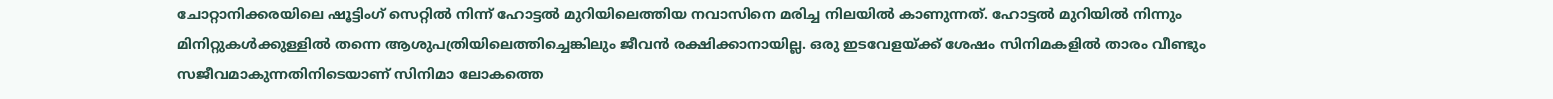ചോറ്റാനിക്കരയിലെ ഷൂട്ടിംഗ് സെറ്റില്‍ നിന്ന് ഹോട്ടല്‍ മുറിയിലെത്തിയ നവാസിനെ മരിച്ച നിലയില്‍ കാണുന്നത്. ഹോട്ടല്‍ മുറിയില്‍ നിന്നും മിനിറ്റുകള്‍ക്കുള്ളില്‍ തന്നെ ആശുപത്രിയിലെത്തിച്ചെങ്കിലും ജീവന്‍ രക്ഷിക്കാനായില്ല. ഒരു ഇടവേളയ്ക്ക് ശേഷം സിനിമകളില്‍ താരം വീണ്ടും സജീവമാകുന്നതിനിടെയാണ് സിനിമാ ലോകത്തെ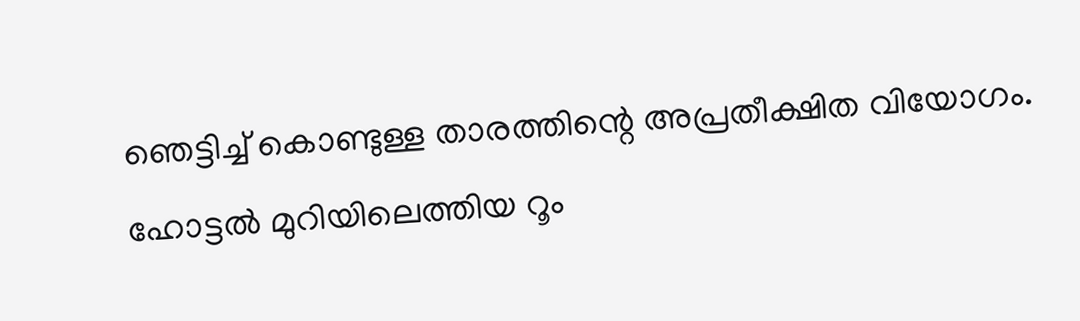ഞെട്ടിച്ച് കൊണ്ടുള്ള താരത്തിന്റെ അപ്രതീക്ഷിത വിയോഗം. ഹോട്ടല്‍ മുറിയിലെത്തിയ റൂം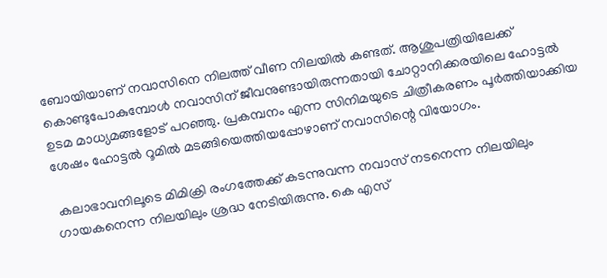ബോയിയാണ് നവാസിനെ നിലത്ത് വീണ നിലയില്‍ കണ്ടത്. ആശുപത്രിയിലേക്ക് കൊണ്ടുപോകുമ്പോള്‍ നവാസിന് ജീവനുണ്ടായിരുന്നതായി ചോറ്റാനിക്കരയിലെ ഹോട്ടല്‍ ഉടമ മാധ്യമങ്ങളോട് പറഞ്ഞു. പ്രകമ്പനം എന്ന സിനിമയുടെ ചിത്രീകരണം പൂര്‍ത്തിയാക്കിയ ശേഷം ഹോട്ടല്‍ റൂമില്‍ മടങ്ങിയെത്തിയപ്പോഴാണ് നവാസിന്റെ വിയോഗം.

 കലാഭാവനിലൂടെ മിമിക്രി രംഗത്തേക്ക് കടന്നുവന്ന നവാസ് നടനെന്ന നിലയിലും ഗായകനെന്ന നിലയിലും ശ്രദ്ധ നേടിയിരുന്നു. കെ എസ്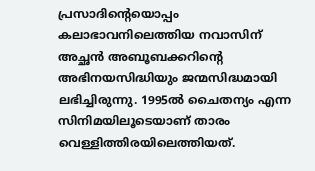പ്രസാദിന്റെയൊപ്പം കലാഭാവനിലെത്തിയ നവാസിന് അച്ഛന്‍ അബൂബക്കറിന്റെ അഭിനയസിദ്ധിയും ജന്മസിദ്ധമായി ലഭിച്ചിരുന്നു. 1995ല്‍ ചൈതന്യം എന്ന സിനിമയിലൂടെയാണ് താരം വെള്ളിത്തിരയിലെത്തിയത്.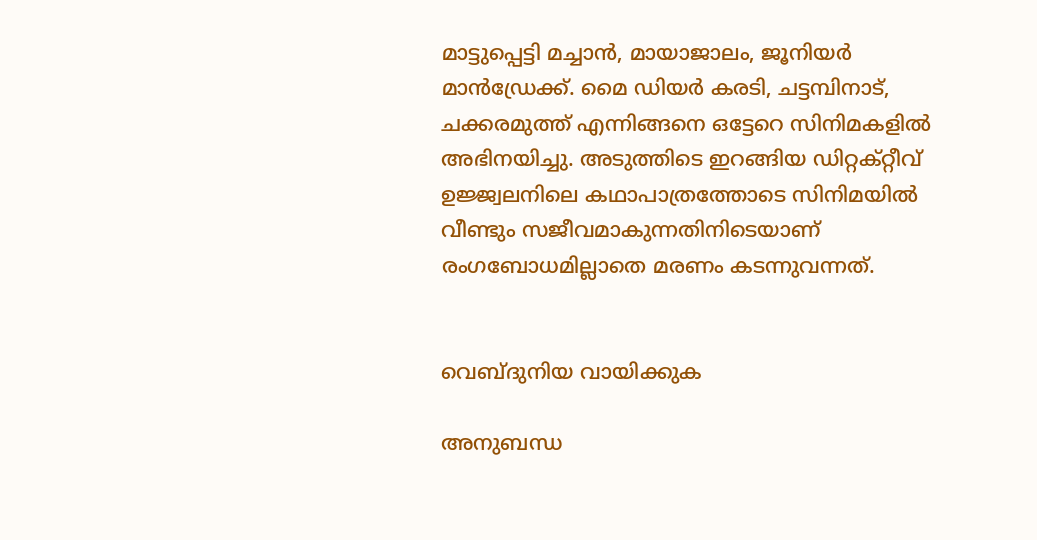മാട്ടുപ്പെട്ടി മച്ചാന്‍, മായാജാലം, ജൂനിയര്‍ മാന്‍ഡ്രേക്ക്. മൈ ഡിയര്‍ കരടി, ചട്ടമ്പിനാട്, ചക്കരമുത്ത് എന്നിങ്ങനെ ഒട്ടേറെ സിനിമകളില്‍ അഭിനയിച്ചു. അടുത്തിടെ ഇറങ്ങിയ ഡിറ്റക്റ്റീവ് ഉജ്ജ്വലനിലെ കഥാപാത്രത്തോടെ സിനിമയില്‍ വീണ്ടും സജീവമാകുന്നതിനിടെയാണ് രംഗബോധമില്ലാതെ മരണം കടന്നുവന്നത്.


വെബ്ദുനിയ വായിക്കുക

അനുബന്ധ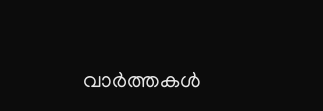വാര്‍ത്തകള്‍